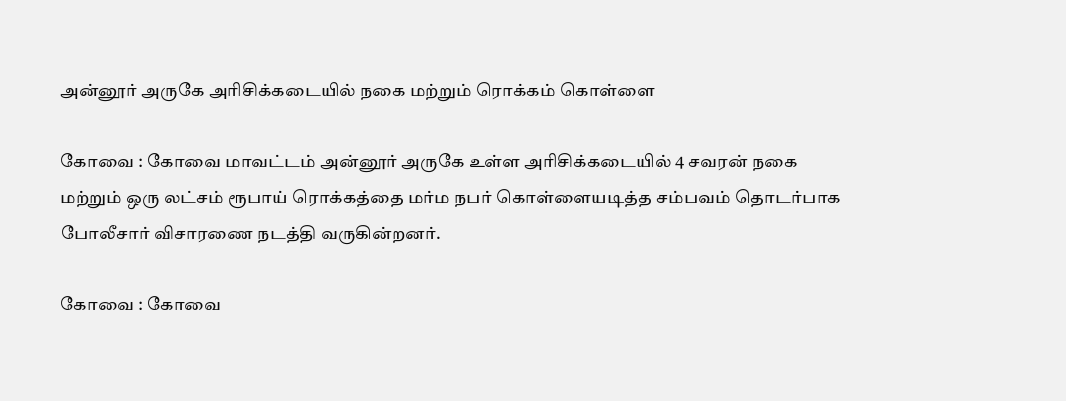அன்னூர் அருகே அரிசிக்கடையில் நகை மற்றும் ரொக்கம் கொள்ளை

கோவை : கோவை மாவட்டம் அன்னூர் அருகே உள்ள அரிசிக்கடையில் 4 சவரன் நகை மற்றும் ஒரு லட்சம் ரூபாய் ரொக்கத்தை மர்ம நபர் கொள்ளையடித்த சம்பவம் தொடர்பாக போலீசார் விசாரணை நடத்தி வருகின்றனர்.

கோவை : கோவை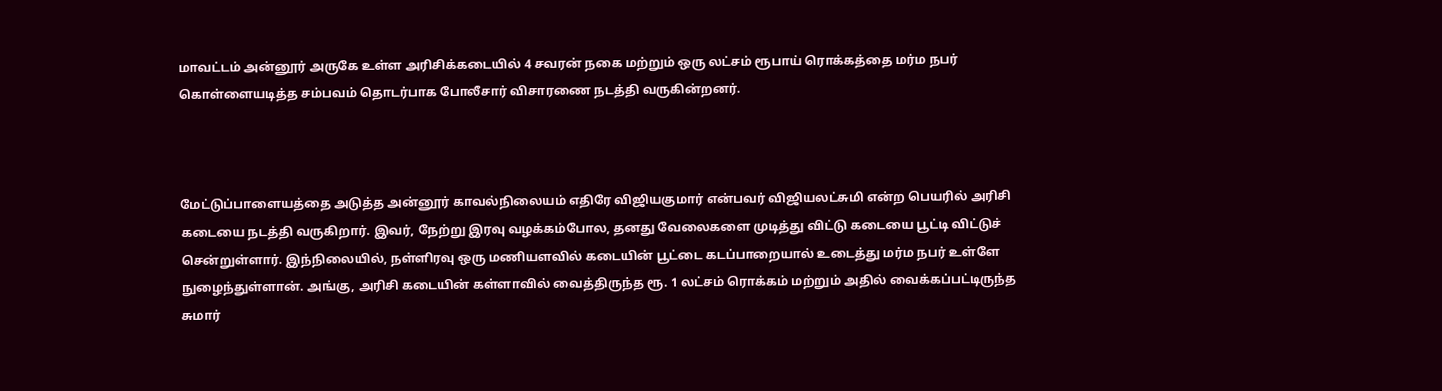மாவட்டம் அன்னூர் அருகே உள்ள அரிசிக்கடையில் 4 சவரன் நகை மற்றும் ஒரு லட்சம் ரூபாய் ரொக்கத்தை மர்ம நபர் கொள்ளையடித்த சம்பவம் தொடர்பாக போலீசார் விசாரணை நடத்தி வருகின்றனர்.



மேட்டுப்பாளையத்தை அடுத்த அன்னூர் காவல்நிலையம் எதிரே விஜியகுமார் என்பவர் விஜியலட்சுமி என்ற பெயரில் அரிசி கடையை நடத்தி வருகிறார். இவர், நேற்று இரவு வழக்கம்போல, தனது வேலைகளை முடித்து விட்டு கடையை பூட்டி விட்டுச் சென்றுள்ளார். இந்நிலையில், நள்ளிரவு ஒரு மணியளவில் கடையின் பூட்டை கடப்பாறையால் உடைத்து மர்ம நபர் உள்ளே நுழைந்துள்ளான். அங்கு, அரிசி கடையின் கள்ளாவில் வைத்திருந்த ரூ. 1 லட்சம் ரொக்கம் மற்றும் அதில் வைக்கப்பட்டிருந்த சுமார்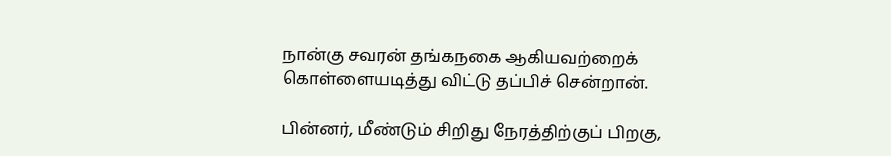நான்கு சவரன் தங்கநகை ஆகியவற்றைக் கொள்ளையடித்து விட்டு தப்பிச் சென்றான்.

பின்னர், மீண்டும் சிறிது நேரத்திற்குப் பிறகு,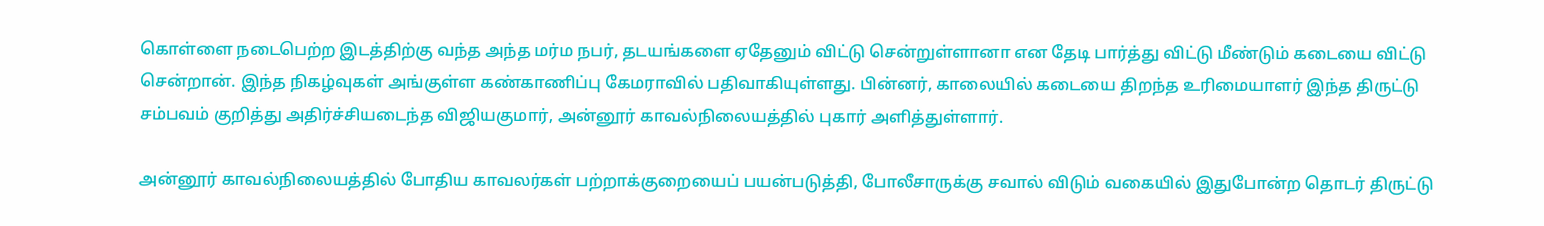கொள்ளை நடைபெற்ற இடத்திற்கு வந்த அந்த மர்ம நபர், தடயங்களை ஏதேனும் விட்டு சென்றுள்ளானா என தேடி பார்த்து விட்டு மீண்டும் கடையை விட்டு சென்றான். இந்த நிகழ்வுகள் அங்குள்ள கண்காணிப்பு கேமராவில் பதிவாகியுள்ளது. பின்னர், காலையில் கடையை திறந்த உரிமையாளர் இந்த திருட்டு சம்பவம் குறித்து அதிர்ச்சியடைந்த விஜியகுமார், அன்னூர் காவல்நிலையத்தில் புகார் அளித்துள்ளார்.

அன்னூர் காவல்நிலையத்தில் போதிய காவலர்கள் பற்றாக்குறையைப் பயன்படுத்தி, போலீசாருக்கு சவால் விடும் வகையில் இதுபோன்ற தொடர் திருட்டு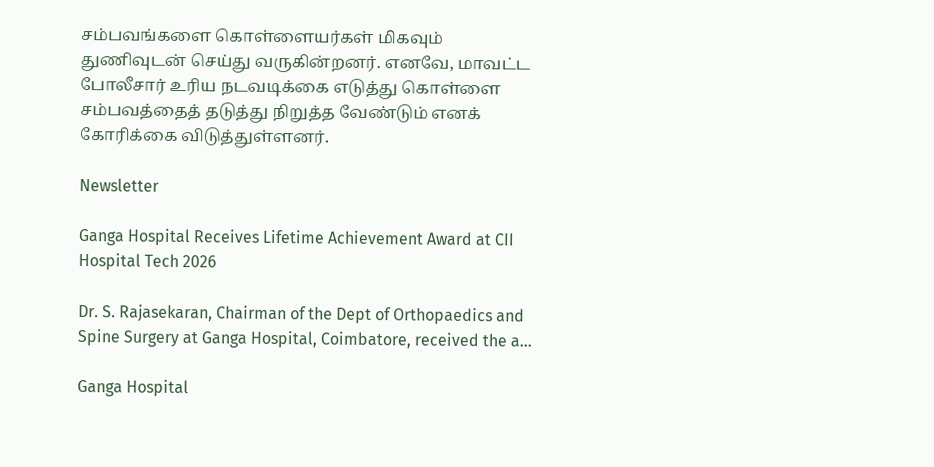சம்பவங்களை கொள்ளையர்கள் மிகவும் துணிவுடன் செய்து வருகின்றனர். எனவே, மாவட்ட போலீசார் உரிய நடவடிக்கை எடுத்து கொள்ளை சம்பவத்தைத் தடுத்து நிறுத்த வேண்டும் எனக் கோரிக்கை விடுத்துள்ளனர்.

Newsletter

Ganga Hospital Receives Lifetime Achievement Award at CII Hospital Tech 2026

Dr. S. Rajasekaran, Chairman of the Dept of Orthopaedics and Spine Surgery at Ganga Hospital, Coimbatore, received the a...

Ganga Hospital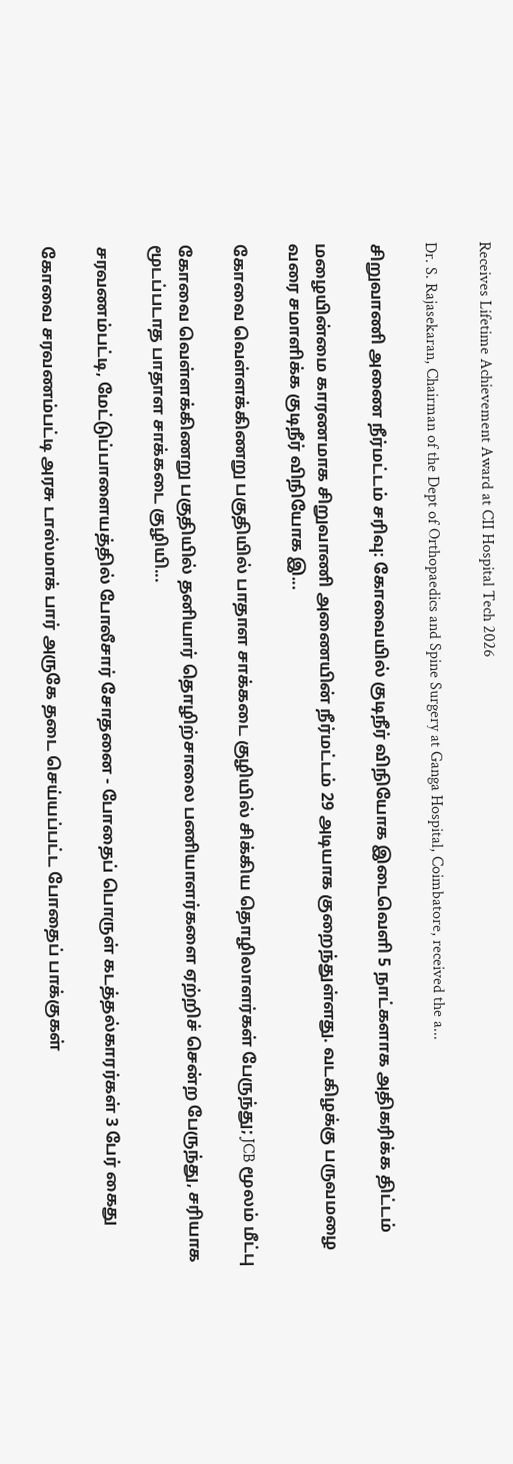Receives Lifetime Achievement Award at CII Hospital Tech 2026

Dr. S. Rajasekaran, Chairman of the Dept of Orthopaedics and Spine Surgery at Ganga Hospital, Coimbatore, received the a...

சிறுவாணி அணை நீர்மட்டம் சரிவு: கோவையில் குடிநீர் விநியோக இடைவெளி 5 நாட்களாக அதிகரிக்க திட்டம்

மழையின்மை காரணமாக சிறுவாணி அணையின் நீர்மட்டம் 29 அடியாக குறைந்துள்ளது. வடகிழக்கு பருவமழை வரை சமாளிக்க குடிநீர் விநியோக இ...

கோவை வெள்ளக்கிணறு பகுதியில் பாதாள சாக்கடை குழியில் சிக்கிய தொழிலாளர்கள் பேருந்து; JCB மூலம் மீட்பு

கோவை வெள்ளக்கிணறு பகுதியில் தனியார் தொழிற்சாலை பணியாளர்களை ஏற்றிச் சென்ற பேருந்து, சரியாக மூடப்படாத பாதாள சாக்கடை குழியி...

சரவணம்பட்டி, மேட்டுப்பாளையத்தில் போலீசார் சோதனை - போதைப் பொருள் கடத்தல்காரர்கள் 3 பேர் கைது

கோவை சரவணம்பட்டி அரசு டாஸ்மாக் பார் அருகே தடை செய்யப்பட்ட போதைப் பாக்குகள்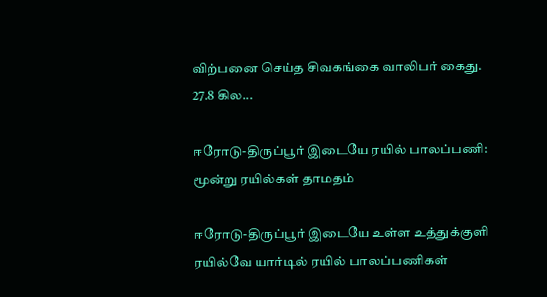விற்பனை செய்த சிவகங்கை வாலிபர் கைது. 27.8 கில...

ஈரோடு-திருப்பூர் இடையே ரயில் பாலப்பணி: மூன்று ரயில்கள் தாமதம்

ஈரோடு-திருப்பூர் இடையே உள்ள உத்துக்குளி ரயில்வே யார்டில் ரயில் பாலப்பணிகள்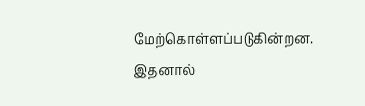மேற்கொள்ளப்படுகின்றன. இதனால்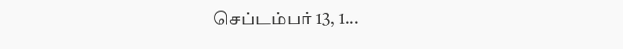செப்டம்பர் 13, 1...